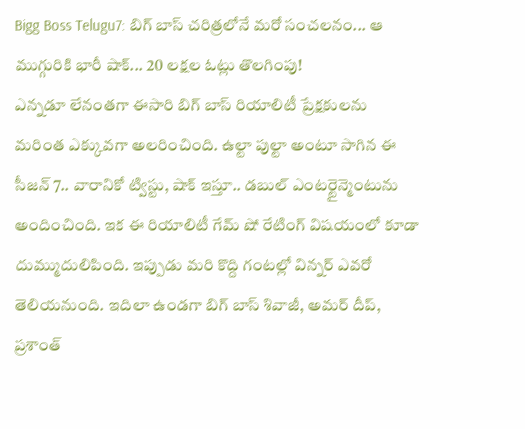Bigg Boss Telugu7: బిగ్ బాస్ చరిత్రలోనే మరో సంచలనం... ఆ ముగ్గురికి భారీ షాక్... 20 లక్షల ఓట్లు తొలగింపు!
ఎన్నడూ లేనంతగా ఈసారి బిగ్ బాస్ రియాలిటీ ప్రేక్షకులను మరింత ఎక్కువగా అలరించింది. ఉల్టా పుల్టా అంటూ సాగిన ఈ సీజన్ 7.. వారానికో ట్విస్టు, షాక్ ఇస్తూ.. డబుల్ ఎంటర్టైన్మెంటును అందించింది. ఇక ఈ రియాలిటీ గేమ్ షో రేటింగ్ విషయంలో కూడా దుమ్ముదులిపింది. ఇప్పుడు మరి కొద్ది గంటల్లో విన్నర్ ఎవరో తెలియనుంది. ఇదిలా ఉండగా బిగ్ బాస్ శివాజీ, అమర్ దీప్, ప్రశాంత్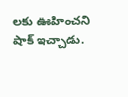లకు ఊహించని షాక్ ఇచ్చాడు.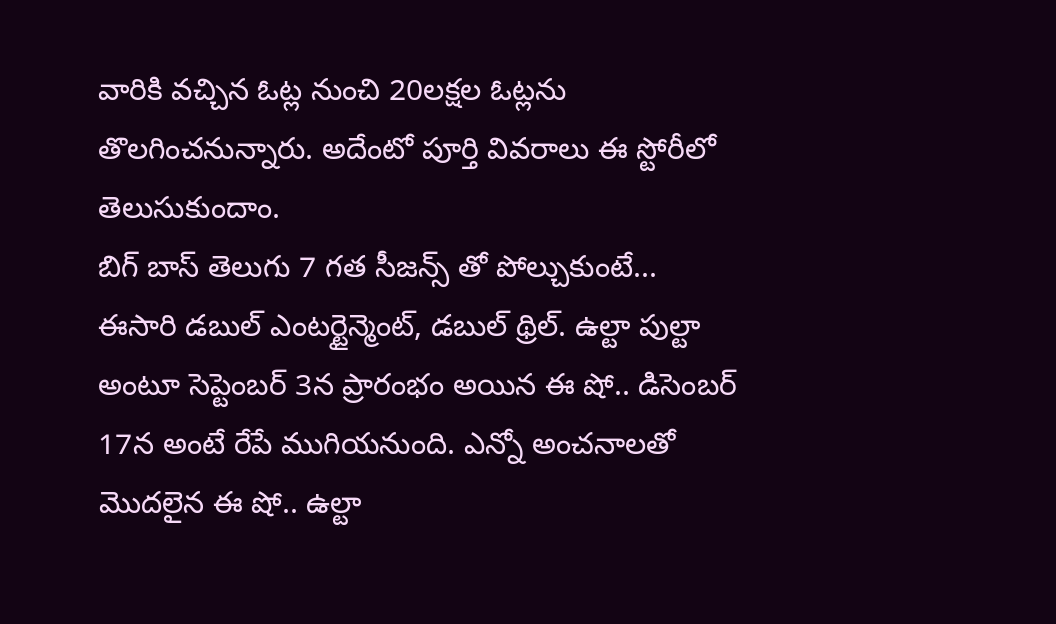వారికి వచ్చిన ఓట్ల నుంచి 20లక్షల ఓట్లను తొలగించనున్నారు. అదేంటో పూర్తి వివరాలు ఈ స్టోరీలో తెలుసుకుందాం.
బిగ్ బాస్ తెలుగు 7 గత సీజన్స్ తో పోల్చుకుంటే... ఈసారి డబుల్ ఎంటర్టైన్మెంట్, డబుల్ థ్రిల్. ఉల్టా పుల్టా అంటూ సెప్టెంబర్ 3న ప్రారంభం అయిన ఈ షో.. డిసెంబర్ 17న అంటే రేపే ముగియనుంది. ఎన్నో అంచనాలతో మొదలైన ఈ షో.. ఉల్టా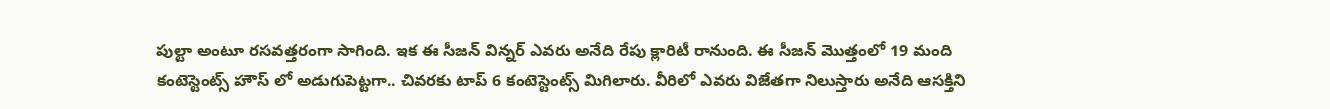పుల్టా అంటూ రసవత్తరంగా సాగింది. ఇక ఈ సీజన్ విన్నర్ ఎవరు అనేది రేపు క్లారిటీ రానుంది. ఈ సీజన్ మొత్తంలో 19 మంది కంటెస్టెంట్స్ హౌస్ లో అడుగుపెట్టగా.. చివరకు టాప్ 6 కంటెస్టెంట్స్ మిగిలారు. వీరిలో ఎవరు విజేతగా నిలుస్తారు అనేది ఆసక్తిని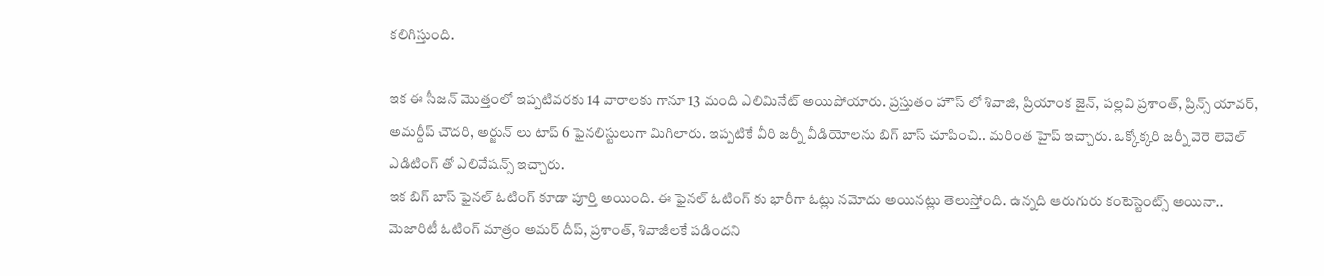కలిగిస్తుంది.

ఇక ఈ సీజన్ మొత్తంలో ఇప్పటివరకు 14 వారాలకు గానూ 13 మంది ఎలిమినేట్ అయిపోయారు. ప్రస్తుతం హౌస్ లో శివాజి, ప్రియాంక జైన్, పల్లవి ప్రశాంత్, ప్రిన్స్ యావర్, అమర్దీప్ చౌదరి, అర్జున్ లు టాప్ 6 ఫైనలిస్టులుగా మిగిలారు. ఇప్పటికే వీరి జర్నీ వీడియోలను బిగ్ బాస్ చూపించి.. మరింత హైప్ ఇచ్చారు. ఒక్కోక్కరి జర్నీ వెరె లెవెల్ ఎడిటింగ్ తో ఎలివేషన్స్ ఇచ్చారు.
ఇక బిగ్ బాస్ ఫైనల్ ఓటింగ్ కూడా పూర్తి అయింది. ఈ ఫైనల్ ఓటింగ్ కు భారీగా ఓట్లు నమోదు అయినట్లు తెలుస్తోంది. ఉన్నది ఆరుగురు కంటెస్టెంట్స్ అయినా.. మెజారిటీ ఓటింగ్ మాత్రం అమర్ దీప్, ప్రశాంత్, శివాజీలకే పడిందని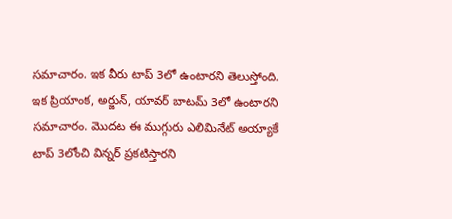సమాచారం. ఇక వీరు టాప్ 3లో ఉంటారని తెలుస్తోంది. ఇక ప్రియాంక, అర్జున్, యావర్ బాటమ్ 3లో ఉంటారని సమాచారం. మొదట ఈ ముగ్గురు ఎలిమినేట్ అయ్యాకే టాప్ 3లోంచి విన్నర్ ప్రకటిస్తారని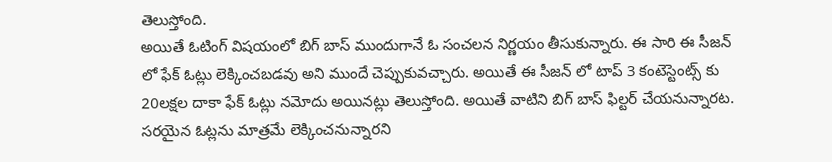తెలుస్తోంది.
అయితే ఓటింగ్ విషయంలో బిగ్ బాస్ ముందుగానే ఓ సంచలన నిర్ణయం తీసుకున్నారు. ఈ సారి ఈ సీజన్ లో ఫేక్ ఓట్లు లెక్కించబడవు అని ముందే చెప్పుకువచ్చారు. అయితే ఈ సీజన్ లో టాప్ 3 కంటెస్టెంట్స్ కు 20లక్షల దాకా ఫేక్ ఓట్లు నమోదు అయినట్లు తెలుస్తోంది. అయితే వాటిని బిగ్ బాస్ ఫిల్టర్ చేయనున్నారట. సరయైన ఓట్లను మాత్రమే లెక్కించనున్నారని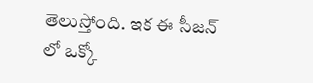తెలుస్తోంది. ఇక ఈ సీజన్ లో ఒక్కో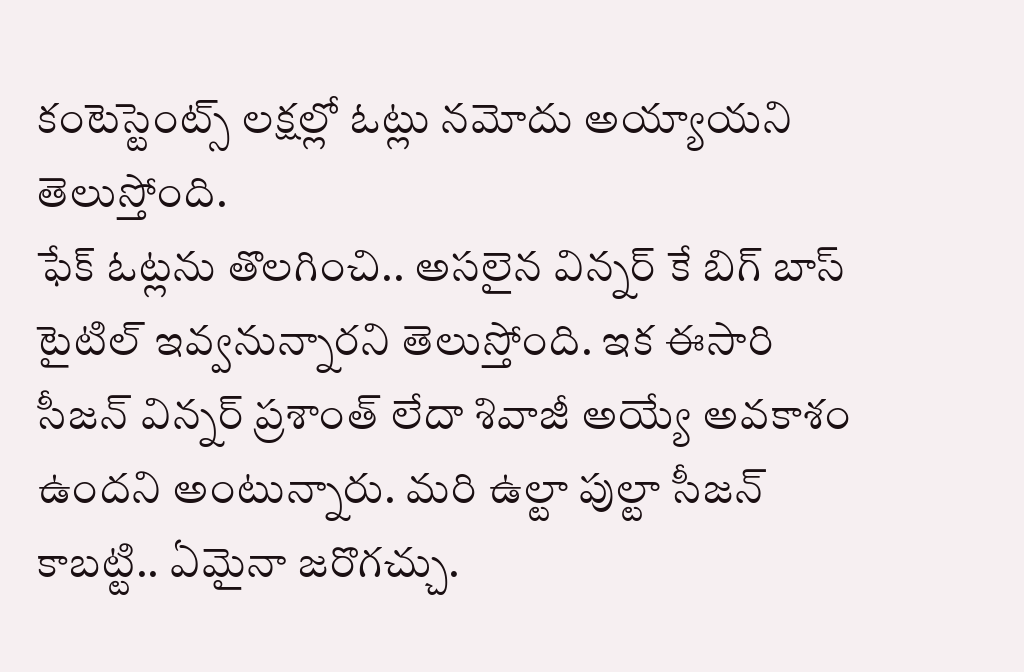కంటెస్టెంట్స్ లక్షల్లో ఓట్లు నమోదు అయ్యాయని తెలుస్తోంది.
ఫేక్ ఓట్లను తొలగించి.. అసలైన విన్నర్ కే బిగ్ బాస్ టైటిల్ ఇవ్వనున్నారని తెలుస్తోంది. ఇక ఈసారి సీజన్ విన్నర్ ప్రశాంత్ లేదా శివాజీ అయ్యే అవకాశం ఉందని అంటున్నారు. మరి ఉల్టా పుల్టా సీజన్ కాబట్టి.. ఏమైనా జరొగచ్చు.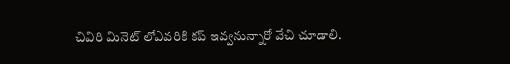చివిరి మినెట్ లోఎవరికి కప్ ఇవ్వనున్నారో వేచి చూడాలి.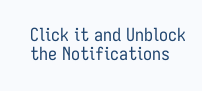Click it and Unblock the Notifications